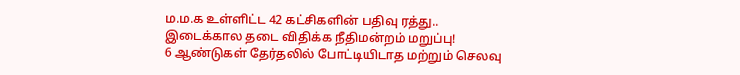ம.ம.க உள்ளிட்ட 42 கட்சிகளின் பதிவு ரத்து.. இடைக்கால தடை விதிக்க நீதிமன்றம் மறுப்பு!
6 ஆண்டுகள் தேர்தலில் போட்டியிடாத மற்றும் செலவு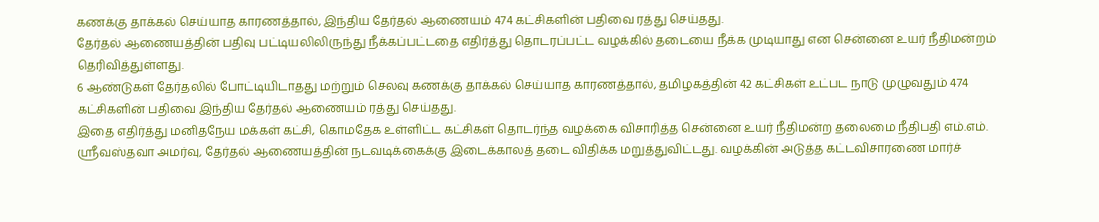கணக்கு தாக்கல் செய்யாத காரணத்தால், இந்திய தேர்தல் ஆணையம் 474 கட்சிகளின் பதிவை ரத்து செய்தது.
தேர்தல் ஆணையத்தின் பதிவு பட்டியலிலிருந்து நீக்கப்பட்டதை எதிர்த்து தொடரப்பட்ட வழக்கில் தடையை நீக்க முடியாது என சென்னை உயர் நீதிமன்றம் தெரிவித்துள்ளது.
6 ஆண்டுகள் தேர்தலில் போட்டியிடாதது மற்றும் செலவு கணக்கு தாக்கல் செய்யாத காரணத்தால், தமிழகத்தின் 42 கட்சிகள் உட்பட நாடு முழுவதும் 474 கட்சிகளின் பதிவை இந்திய தேர்தல் ஆணையம் ரத்து செய்தது.
இதை எதிர்த்து மனிதநேய மக்கள் கட்சி, கொமதேக உள்ளிட்ட கட்சிகள் தொடர்ந்த வழக்கை விசாரித்த சென்னை உயர் நீதிமன்ற தலைமை நீதிபதி எம்.எம். ஸ்ரீவஸ்தவா அமர்வு, தேர்தல் ஆணையத்தின் நடவடிக்கைக்கு இடைக்காலத் தடை விதிக்க மறுத்துவிட்டது. வழக்கின் அடுத்த கட்டவிசாரணை மார்ச்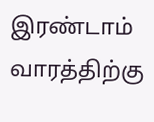இரண்டாம் வாரத்திற்கு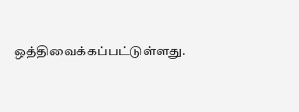ஒத்திவைக்கப்பட்டுள்ளது.